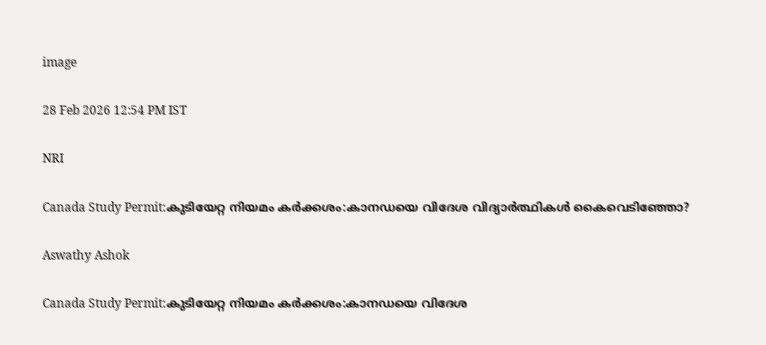image

28 Feb 2026 12:54 PM IST

NRI

Canada Study Permit:കുടിയേറ്റ നിയമം കര്‍ക്കശം:കാനഡയെ വിദേശ വിദ്യാര്‍ത്ഥികള്‍ കൈവെടിഞ്ഞോ?

Aswathy Ashok

Canada Study Permit:കുടിയേറ്റ നിയമം കര്‍ക്കശം:കാനഡയെ വിദേശ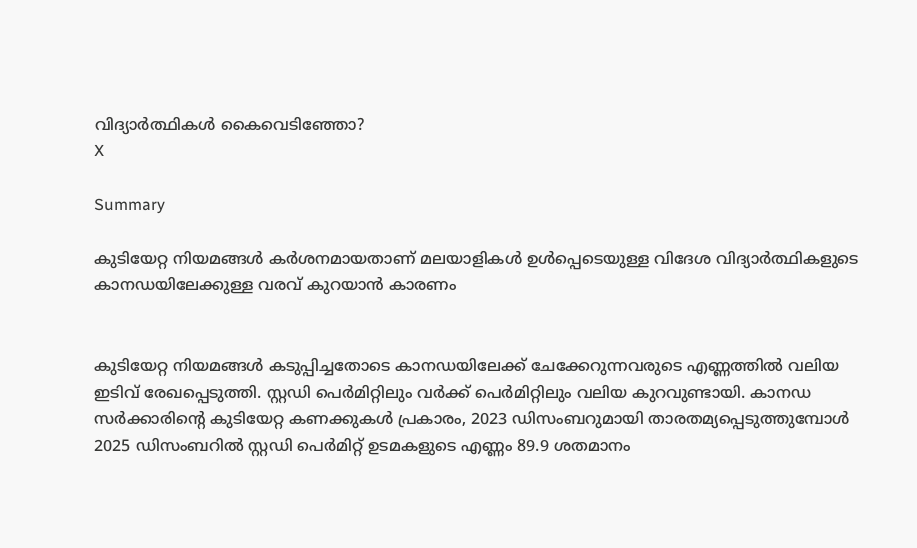വിദ്യാര്‍ത്ഥികള്‍ കൈവെടിഞ്ഞോ?
X

Summary

കുടിയേറ്റ നിയമങ്ങള്‍ കര്‍ശനമായതാണ് മലയാളികള്‍ ഉള്‍പ്പെടെയുള്ള വിദേശ വിദ്യാര്‍ത്ഥികളുടെ കാനഡയിലേക്കുള്ള വരവ് കുറയാന്‍ കാരണം


കുടിയേറ്റ നിയമങ്ങള്‍ കടുപ്പിച്ചതോടെ കാനഡയിലേക്ക് ചേക്കേറുന്നവരുടെ എണ്ണത്തില്‍ വലിയ ഇടിവ് രേഖപ്പെടുത്തി. സ്റ്റഡി പെര്‍മിറ്റിലും വര്‍ക്ക് പെര്‍മിറ്റിലും വലിയ കുറവുണ്ടായി. കാനഡ സര്‍ക്കാരിന്റെ കുടിയേറ്റ കണക്കുകള്‍ പ്രകാരം, 2023 ഡിസംബറുമായി താരതമ്യപ്പെടുത്തുമ്പോള്‍ 2025 ഡിസംബറില്‍ സ്റ്റഡി പെര്‍മിറ്റ് ഉടമകളുടെ എണ്ണം 89.9 ശതമാനം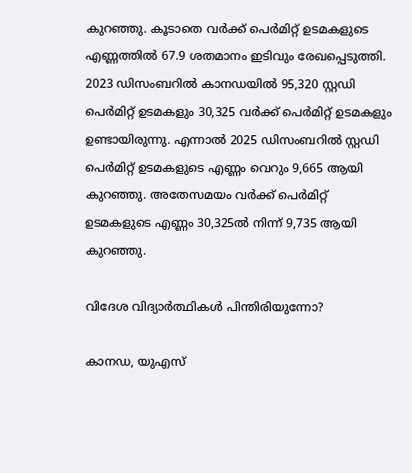കുറഞ്ഞു. കൂടാതെ വര്‍ക്ക് പെര്‍മിറ്റ് ഉടമകളുടെ എണ്ണത്തില്‍ 67.9 ശതമാനം ഇടിവും രേഖപ്പെടുത്തി. 2023 ഡിസംബറില്‍ കാനഡയില്‍ 95,320 സ്റ്റഡി പെര്‍മിറ്റ് ഉടമകളും 30,325 വര്‍ക്ക് പെര്‍മിറ്റ് ഉടമകളും ഉണ്ടായിരുന്നു. എന്നാല്‍ 2025 ഡിസംബറില്‍ സ്റ്റഡി പെര്‍മിറ്റ് ഉടമകളുടെ എണ്ണം വെറും 9,665 ആയി കുറഞ്ഞു. അതേസമയം വര്‍ക്ക് പെര്‍മിറ്റ് ഉടമകളുടെ എണ്ണം 30,325ല്‍ നിന്ന് 9,735 ആയി കുറഞ്ഞു.

വിദേശ വിദ്യാര്‍ത്ഥികള്‍ പിന്തിരിയുന്നോ?

കാനഡ, യുഎസ്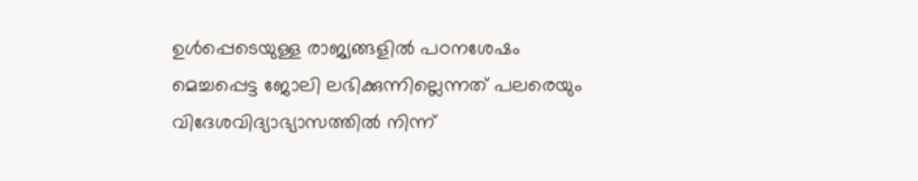ഉള്‍പ്പെടെയുള്ള രാജ്യങ്ങളില്‍ പഠനശേഷം മെച്ചപ്പെട്ട ജോലി ലഭിക്കുന്നില്ലെന്നത് പലരെയും വിദേശവിദ്യാഭ്യാസത്തില്‍ നിന്ന്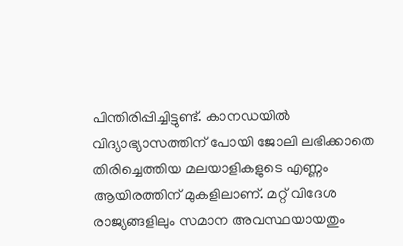പിന്തിരിപ്പിച്ചിട്ടുണ്ട്. കാനഡയില്‍ വിദ്യാഭ്യാസത്തിന് പോയി ജോലി ലഭിക്കാതെ തിരിച്ചെത്തിയ മലയാളികളുടെ എണ്ണം ആയിരത്തിന് മുകളിലാണ്. മറ്റ് വിദേശ രാജ്യങ്ങളിലും സമാന അവസ്ഥയായതും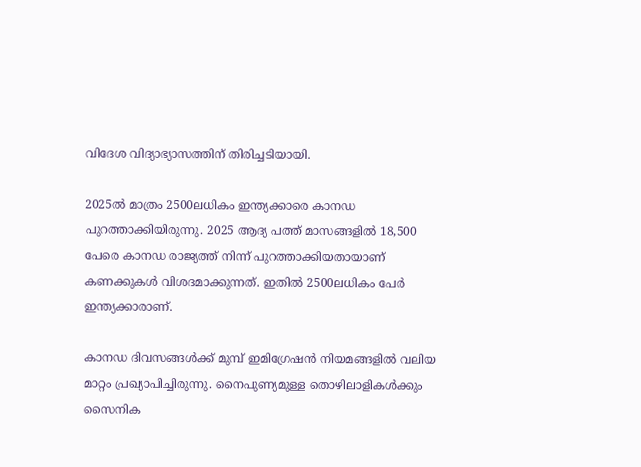വിദേശ വിദ്യാഭ്യാസത്തിന് തിരിച്ചടിയായി.

2025ല്‍ മാത്രം 2500ലധികം ഇന്ത്യക്കാരെ കാനഡ പുറത്താക്കിയിരുന്നു. 2025 ആദ്യ പത്ത് മാസങ്ങളില്‍ 18,500 പേരെ കാനഡ രാജ്യത്ത് നിന്ന് പുറത്താക്കിയതായാണ് കണക്കുകള്‍ വിശദമാക്കുന്നത്. ഇതില്‍ 2500ലധികം പേര്‍ ഇന്ത്യക്കാരാണ്.

കാനഡ ദിവസങ്ങള്‍ക്ക് മുമ്പ് ഇമിഗ്രേഷന്‍ നിയമങ്ങളില്‍ വലിയ മാറ്റം പ്രഖ്യാപിച്ചിരുന്നു. നൈപുണ്യമുള്ള തൊഴിലാളികള്‍ക്കും സൈനിക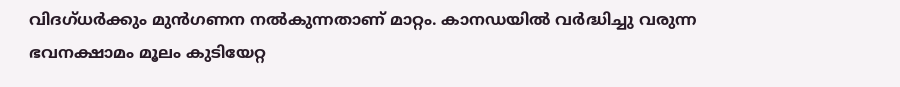വിദഗ്ധര്‍ക്കും മുന്‍ഗണന നല്‍കുന്നതാണ് മാറ്റം. കാനഡയില്‍ വര്‍ദ്ധിച്ചു വരുന്ന ഭവനക്ഷാമം മൂലം കുടിയേറ്റ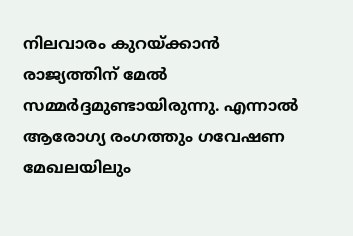നിലവാരം കുറയ്ക്കാന്‍ രാജ്യത്തിന് മേല്‍ സമ്മര്‍ദ്ദമുണ്ടായിരുന്നു. എന്നാല്‍ ആരോഗ്യ രംഗത്തും ഗവേഷണ മേഖലയിലും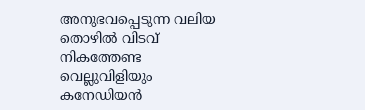അനുഭവപ്പെടുന്ന വലിയ തൊഴില്‍ വിടവ് നികത്തേണ്ട വെല്ലുവിളിയും കനേഡിയന്‍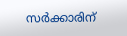സര്‍ക്കാരിന്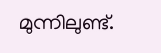മുന്നിലുണ്ട്.